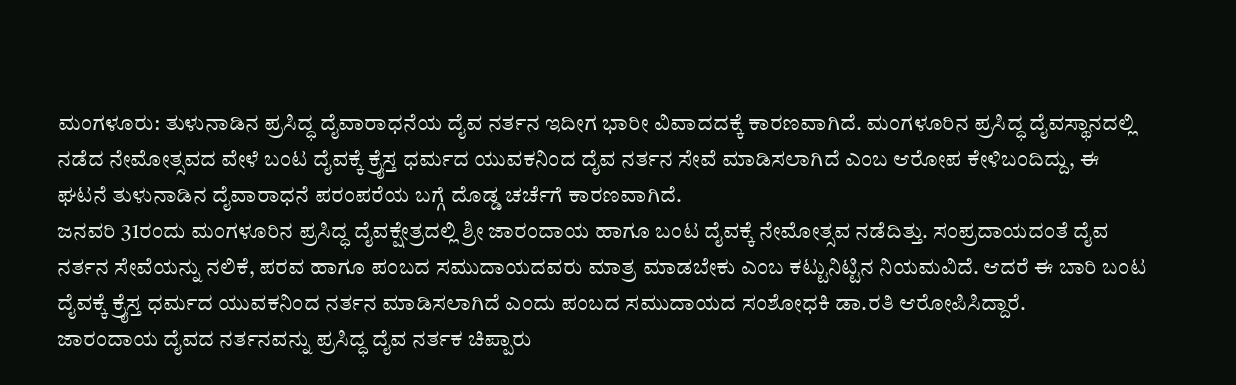ಮಂಗಳೂರು: ತುಳುನಾಡಿನ ಪ್ರಸಿದ್ಧ ದೈವಾರಾಧನೆಯ ದೈವ ನರ್ತನ ಇದೀಗ ಭಾರೀ ವಿವಾದದಕ್ಕೆ ಕಾರಣವಾಗಿದೆ. ಮಂಗಳೂರಿನ ಪ್ರಸಿದ್ಧ ದೈವಸ್ಥಾನದಲ್ಲಿ ನಡೆದ ನೇಮೋತ್ಸವದ ವೇಳೆ ಬಂಟ ದೈವಕ್ಕೆ ಕ್ರೈಸ್ತ ಧರ್ಮದ ಯುವಕನಿಂದ ದೈವ ನರ್ತನ ಸೇವೆ ಮಾಡಿಸಲಾಗಿದೆ ಎಂಬ ಆರೋಪ ಕೇಳಿಬಂದಿದ್ದು, ಈ ಘಟನೆ ತುಳುನಾಡಿನ ದೈವಾರಾಧನೆ ಪರಂಪರೆಯ ಬಗ್ಗೆ ದೊಡ್ಡ ಚರ್ಚೆಗೆ ಕಾರಣವಾಗಿದೆ.
ಜನವರಿ 31ರಂದು ಮಂಗಳೂರಿನ ಪ್ರಸಿದ್ಧ ದೈವಕ್ಷೇತ್ರದಲ್ಲಿ ಶ್ರೀ ಜಾರಂದಾಯ ಹಾಗೂ ಬಂಟ ದೈವಕ್ಕೆ ನೇಮೋತ್ಸವ ನಡೆದಿತ್ತು. ಸಂಪ್ರದಾಯದಂತೆ ದೈವ ನರ್ತನ ಸೇವೆಯನ್ನು ನಲಿಕೆ, ಪರವ ಹಾಗೂ ಪಂಬದ ಸಮುದಾಯದವರು ಮಾತ್ರ ಮಾಡಬೇಕು ಎಂಬ ಕಟ್ಟುನಿಟ್ಟಿನ ನಿಯಮವಿದೆ. ಆದರೆ ಈ ಬಾರಿ ಬಂಟ ದೈವಕ್ಕೆ ಕ್ರೈಸ್ತ ಧರ್ಮದ ಯುವಕನಿಂದ ನರ್ತನ ಮಾಡಿಸಲಾಗಿದೆ ಎಂದು ಪಂಬದ ಸಮುದಾಯದ ಸಂಶೋಧಕಿ ಡಾ.ರತಿ ಆರೋಪಿಸಿದ್ದಾರೆ.
ಜಾರಂದಾಯ ದೈವದ ನರ್ತನವನ್ನು ಪ್ರಸಿದ್ಧ ದೈವ ನರ್ತಕ ಚಿಪ್ಪಾರು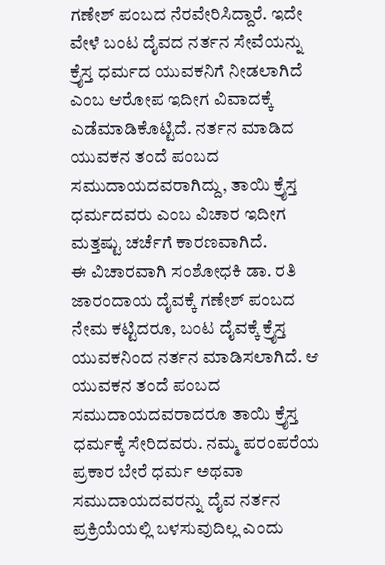ಗಣೇಶ್ ಪಂಬದ ನೆರವೇರಿಸಿದ್ದಾರೆ. ಇದೇ ವೇಳೆ ಬಂಟ ದೈವದ ನರ್ತನ ಸೇವೆಯನ್ನು ಕ್ರೈಸ್ತ ಧರ್ಮದ ಯುವಕನಿಗೆ ನೀಡಲಾಗಿದೆ ಎಂಬ ಆರೋಪ ಇದೀಗ ವಿವಾದಕ್ಕೆ ಎಡೆಮಾಡಿಕೊಟ್ಟಿದೆ. ನರ್ತನ ಮಾಡಿದ ಯುವಕನ ತಂದೆ ಪಂಬದ ಸಮುದಾಯದವರಾಗಿದ್ದು, ತಾಯಿ ಕ್ರೈಸ್ತ ಧರ್ಮದವರು ಎಂಬ ವಿಚಾರ ಇದೀಗ ಮತ್ತಷ್ಟು ಚರ್ಚೆಗೆ ಕಾರಣವಾಗಿದೆ.
ಈ ವಿಚಾರವಾಗಿ ಸಂಶೋಧಕಿ ಡಾ. ರತಿ ಜಾರಂದಾಯ ದೈವಕ್ಕೆ ಗಣೇಶ್ ಪಂಬದ ನೇಮ ಕಟ್ಟಿದರೂ, ಬಂಟ ದೈವಕ್ಕೆ ಕ್ರೈಸ್ತ ಯುವಕನಿಂದ ನರ್ತನ ಮಾಡಿಸಲಾಗಿದೆ. ಆ ಯುವಕನ ತಂದೆ ಪಂಬದ ಸಮುದಾಯದವರಾದರೂ ತಾಯಿ ಕ್ರೈಸ್ತ ಧರ್ಮಕ್ಕೆ ಸೇರಿದವರು. ನಮ್ಮ ಪರಂಪರೆಯ ಪ್ರಕಾರ ಬೇರೆ ಧರ್ಮ ಅಥವಾ ಸಮುದಾಯದವರನ್ನು ದೈವ ನರ್ತನ ಪ್ರಕ್ರಿಯೆಯಲ್ಲಿ ಬಳಸುವುದಿಲ್ಲ ಎಂದು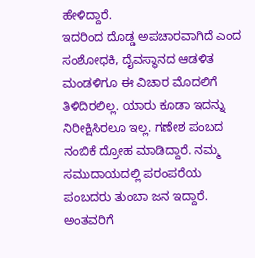ಹೇಳಿದ್ದಾರೆ.
ಇದರಿಂದ ದೊಡ್ಡ ಅಪಚಾರವಾಗಿದೆ ಎಂದ ಸಂಶೋಧಕಿ, ದೈವಸ್ಥಾನದ ಆಡಳಿತ ಮಂಡಳಿಗೂ ಈ ವಿಚಾರ ಮೊದಲಿಗೆ ತಿಳಿದಿರಲಿಲ್ಲ. ಯಾರು ಕೂಡಾ ಇದನ್ನು ನಿರೀಕ್ಷಿಸಿರಲೂ ಇಲ್ಲ. ಗಣೇಶ ಪಂಬದ ನಂಬಿಕೆ ದ್ರೋಹ ಮಾಡಿದ್ದಾರೆ. ನಮ್ಮ ಸಮುದಾಯದಲ್ಲಿ ಪರಂಪರೆಯ ಪಂಬದರು ತುಂಬಾ ಜನ ಇದ್ದಾರೆ. ಅಂತವರಿಗೆ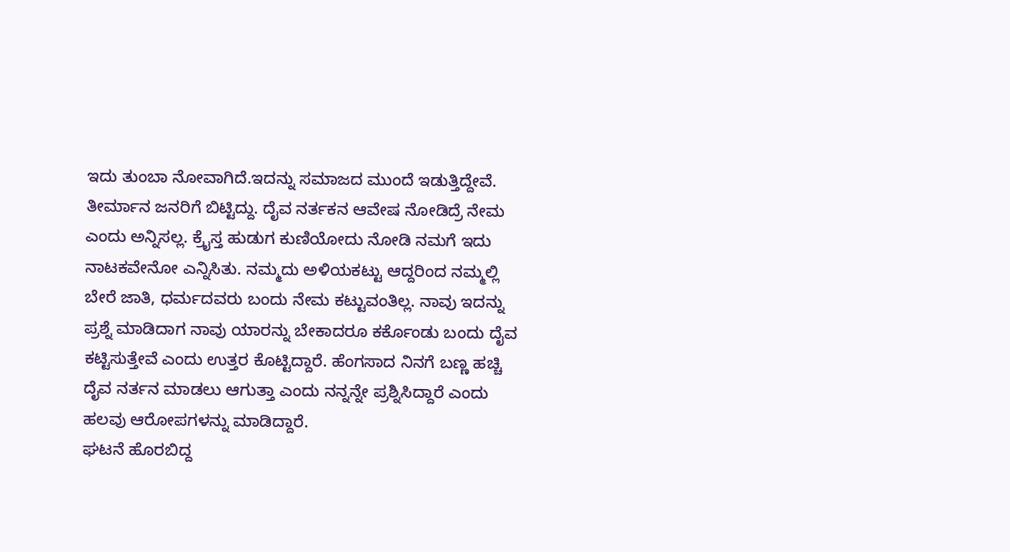ಇದು ತುಂಬಾ ನೋವಾಗಿದೆ.ಇದನ್ನು ಸಮಾಜದ ಮುಂದೆ ಇಡುತ್ತಿದ್ದೇವೆ. ತೀರ್ಮಾನ ಜನರಿಗೆ ಬಿಟ್ಟಿದ್ದು. ದೈವ ನರ್ತಕನ ಆವೇಷ ನೋಡಿದ್ರೆ ನೇಮ ಎಂದು ಅನ್ನಿಸಲ್ಲ. ಕ್ರೈಸ್ತ ಹುಡುಗ ಕುಣಿಯೋದು ನೋಡಿ ನಮಗೆ ಇದು ನಾಟಕವೇನೋ ಎನ್ನಿಸಿತು. ನಮ್ಮದು ಅಳಿಯಕಟ್ಟು ಆದ್ದರಿಂದ ನಮ್ಮಲ್ಲಿ ಬೇರೆ ಜಾತಿ, ಧರ್ಮದವರು ಬಂದು ನೇಮ ಕಟ್ಟುವಂತಿಲ್ಲ. ನಾವು ಇದನ್ನು ಪ್ರಶ್ನೆ ಮಾಡಿದಾಗ ನಾವು ಯಾರನ್ನು ಬೇಕಾದರೂ ಕರ್ಕೊಂಡು ಬಂದು ದೈವ ಕಟ್ಟಿಸುತ್ತೇವೆ ಎಂದು ಉತ್ತರ ಕೊಟ್ಟಿದ್ದಾರೆ. ಹೆಂಗಸಾದ ನಿನಗೆ ಬಣ್ಣ ಹಚ್ಚಿ ದೈವ ನರ್ತನ ಮಾಡಲು ಆಗುತ್ತಾ ಎಂದು ನನ್ನನ್ನೇ ಪ್ರಶ್ನಿಸಿದ್ದಾರೆ ಎಂದು ಹಲವು ಆರೋಪಗಳನ್ನು ಮಾಡಿದ್ದಾರೆ.
ಘಟನೆ ಹೊರಬಿದ್ದ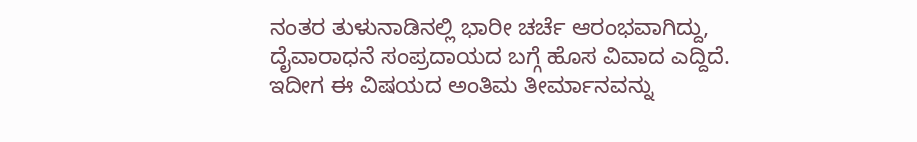ನಂತರ ತುಳುನಾಡಿನಲ್ಲಿ ಭಾರೀ ಚರ್ಚೆ ಆರಂಭವಾಗಿದ್ದು, ದೈವಾರಾಧನೆ ಸಂಪ್ರದಾಯದ ಬಗ್ಗೆ ಹೊಸ ವಿವಾದ ಎದ್ದಿದೆ. ಇದೀಗ ಈ ವಿಷಯದ ಅಂತಿಮ ತೀರ್ಮಾನವನ್ನು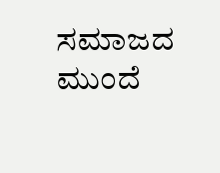ಸಮಾಜದ ಮುಂದೆ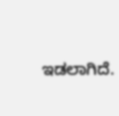ಇಡಲಾಗಿದೆ.